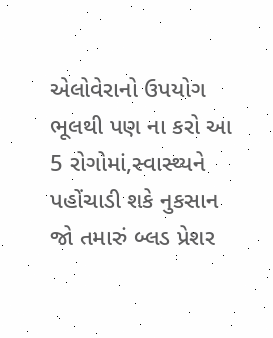એલોવેરાનો ઉપયોગ ભૂલથી પણ ના કરો આ 5 રોગોમાં,સ્વાસ્થ્યને પહોંચાડી શકે નુકસાન
જો તમારું બ્લડ પ્રેશર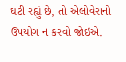ઘટી રહ્યું છે, તો એલોવેરાનો ઉપયોગ ન કરવો જોઇએ.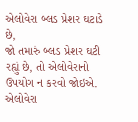એલોવેરા બ્લડ પ્રેશર ઘટાડે છે,
જો તમારું બ્લડ પ્રેશર ઘટી રહ્યું છે, તો એલોવેરાનો ઉપયોગ ન કરવો જોઇએ. એલોવેરા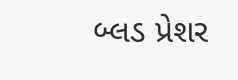બ્લડ પ્રેશર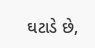ઘટાડે છે,